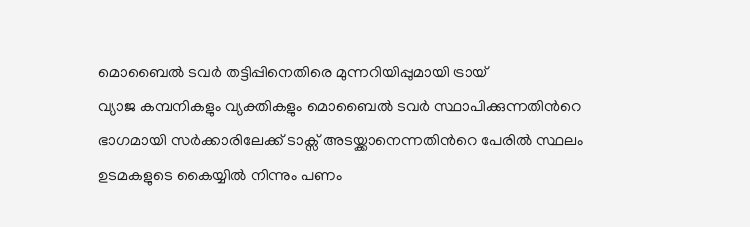മൊബൈൽ ടവർ തട്ടിപ്പിനെതിരെ മുന്നറിയിപ്പുമായി ട്രായ്
വ്യാജ കമ്പനികളും വ്യക്തികളും മൊബൈൽ ടവർ സ്ഥാപിക്കുന്നതിൻറെ ഭാഗമായി സർക്കാരിലേക്ക് ടാക്സ് അടയ്ക്കാനെന്നതിൻറെ പേരിൽ സ്ഥലം ഉടമകളുടെ കൈയ്യിൽ നിന്നും പണം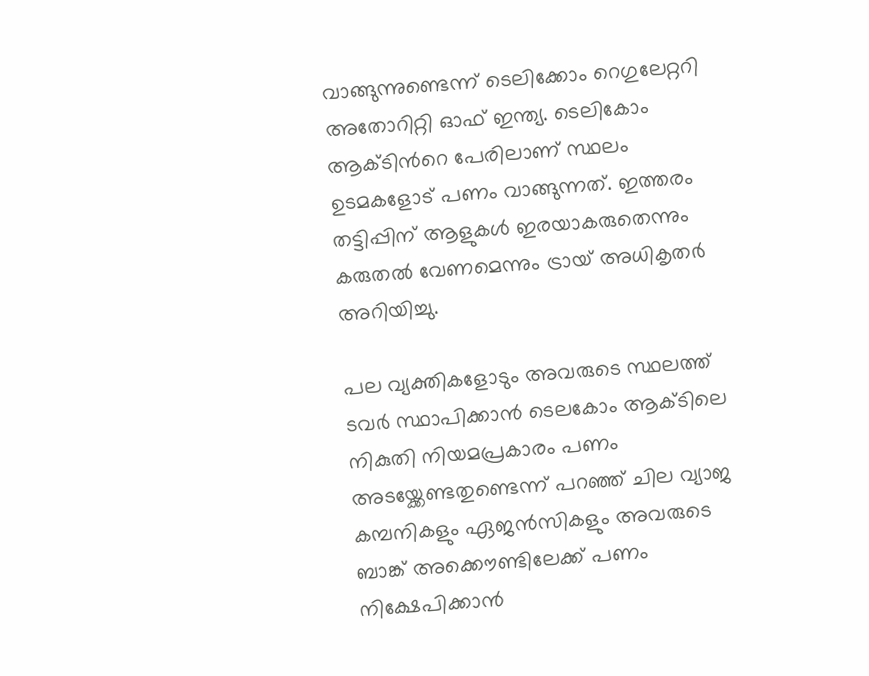വാങ്ങുന്നുണ്ടെന്ന് ടെലിക്കോം റെഗുലേറ്ററി അതോറിറ്റി ഓഫ് ഇന്ത്യ. ടെലികോം ആക്ടിൻറെ പേരിലാണ് സ്ഥലം ഉടമകളോട് പണം വാങ്ങുന്നത്. ഇത്തരം തട്ടിപ്പിന് ആളുകൾ ഇരയാകരുതെന്നും കരുതൽ വേണമെന്നും ട്രായ് അധികൃതർ അറിയിച്ചു.

പല വ്യക്തികളോടും അവരുടെ സ്ഥലത്ത് ടവർ സ്ഥാപിക്കാൻ ടെലകോം ആക്ടിലെ നികുതി നിയമപ്രകാരം പണം അടയ്ക്കേണ്ടതുണ്ടെന്ന് പറഞ്ഞ് ചില വ്യാജ കമ്പനികളും ഏജൻസികളും അവരുടെ ബാങ്ക് അക്കൌണ്ടിലേക്ക് പണം നിക്ഷേപിക്കാൻ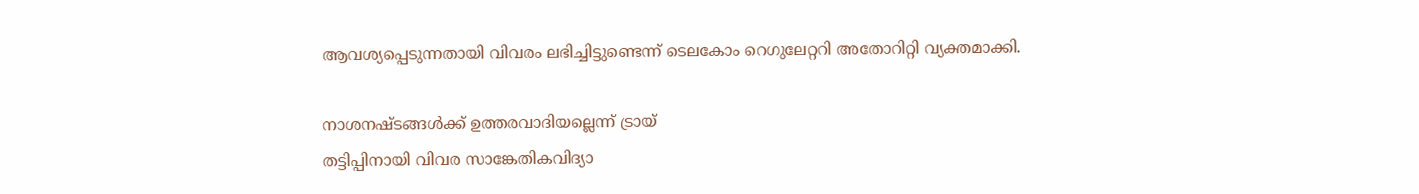ആവശ്യപ്പെടുന്നതായി വിവരം ലഭിച്ചിട്ടുണ്ടെന്ന് ടെലകോം റെഗുലേറ്ററി അതോറിറ്റി വ്യക്തമാക്കി.

നാശനഷ്ടങ്ങൾക്ക് ഉത്തരവാദിയല്ലെന്ന് ട്രായ്
തട്ടിപ്പിനായി വിവര സാങ്കേതികവിദ്യാ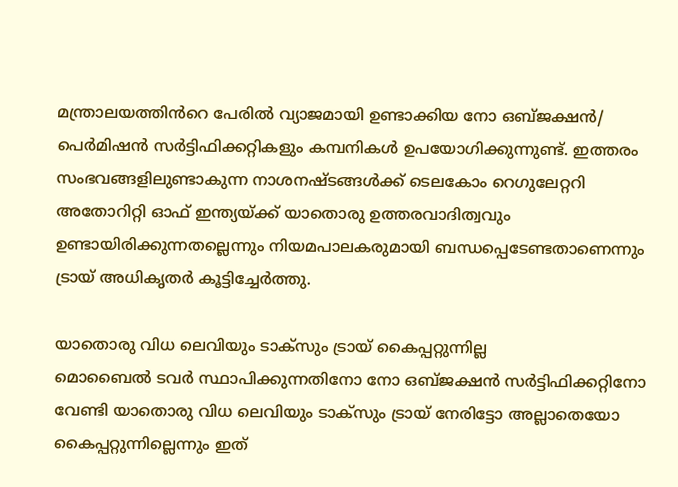മന്ത്രാലയത്തിൻറെ പേരിൽ വ്യാജമായി ഉണ്ടാക്കിയ നോ ഒബ്ജക്ഷൻ/ പെർമിഷൻ സർട്ടിഫിക്കറ്റികളും കമ്പനികൾ ഉപയോഗിക്കുന്നുണ്ട്. ഇത്തരം സംഭവങ്ങളിലുണ്ടാകുന്ന നാശനഷ്ടങ്ങൾക്ക് ടെലകോം റെഗുലേറ്ററി അതോറിറ്റി ഓഫ് ഇന്ത്യയ്ക്ക് യാതൊരു ഉത്തരവാദിത്വവും ഉണ്ടായിരിക്കുന്നതല്ലെന്നും നിയമപാലകരുമായി ബന്ധപ്പെടേണ്ടതാണെന്നും ട്രായ് അധികൃതർ കൂട്ടിച്ചേർത്തു.

യാതൊരു വിധ ലെവിയും ടാക്സും ട്രായ് കൈപ്പറ്റുന്നില്ല
മൊബൈൽ ടവർ സ്ഥാപിക്കുന്നതിനോ നോ ഒബ്ജക്ഷൻ സർട്ടിഫിക്കറ്റിനോ വേണ്ടി യാതൊരു വിധ ലെവിയും ടാക്സും ട്രായ് നേരിട്ടോ അല്ലാതെയോ കൈപ്പറ്റുന്നില്ലെന്നും ഇത്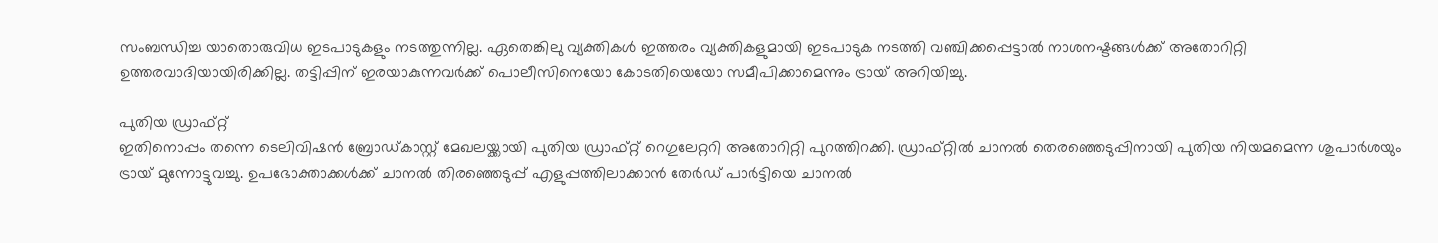സംബന്ധിച്ച യാതൊരുവിധ ഇടപാടുകളും നടത്തുന്നില്ല. ഏതെങ്കിലു വ്യക്തികൾ ഇത്തരം വ്യക്തികളുമായി ഇടപാടുക നടത്തി വഞ്ചിക്കപ്പെട്ടാൽ നാശനഷ്ടങ്ങൾക്ക് അതോറിറ്റി ഉത്തരവാദിയായിരിക്കില്ല. തട്ടിപ്പിന് ഇരയാകുന്നവർക്ക് പൊലീസിനെയോ കോടതിയെയോ സമീപിക്കാമെന്നും ട്രായ് അറിയിച്ചു.

പുതിയ ഡ്രാഫ്റ്റ്
ഇതിനൊപ്പം തന്നെ ടെലിവിഷൻ ബ്രോഡ്കാസ്റ്റ് മേഖലയ്ക്കായി പുതിയ ഡ്രാഫ്റ്റ് റെഗുലേറ്ററി അതോറിറ്റി പുറത്തിറക്കി. ഡ്രാഫ്റ്റിൽ ചാനൽ തെരഞ്ഞെടുപ്പിനായി പുതിയ നിയമമെന്ന ശുപാർശയും ട്രായ് മുന്നോട്ടുവച്ചു. ഉപഭോക്താക്കൾക്ക് ചാനൽ തിരഞ്ഞെടുപ്പ് എളുപ്പത്തിലാക്കാൻ തേർഡ് പാർട്ടിയെ ചാനൽ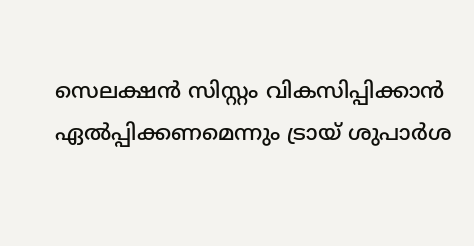സെലക്ഷൻ സിസ്റ്റം വികസിപ്പിക്കാൻ ഏൽപ്പിക്കണമെന്നും ട്രായ് ശുപാർശ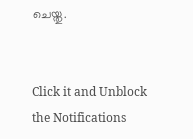ചെയ്തു.


Click it and Unblock the Notifications